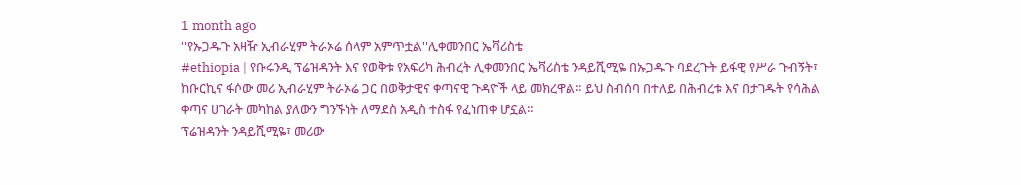1 month ago
''የኡጋዱጉ አዛዥ ኢብራሂም ትራኦሬ ሰላም አምጥቷል''ሊቀመንበር ኤቫሪስቴ
#ethiopia | የቡሩንዲ ፕሬዝዳንት እና የወቅቱ የአፍሪካ ሕብረት ሊቀመንበር ኤቫሪስቴ ንዳይሺሚዬ በኡጋዱጉ ባደረጉት ይፋዊ የሥራ ጉብኝት፣ ከቡርኪና ፋሶው መሪ ኢብራሂም ትራኦሬ ጋር በወቅታዊና ቀጣናዊ ጉዳዮች ላይ መክረዋል። ይህ ስብሰባ በተለይ በሕብረቱ እና በታገዱት የሳሕል ቀጣና ሀገራት መካከል ያለውን ግንኙነት ለማደስ አዲስ ተስፋ የፈነጠቀ ሆኗል።
ፕሬዝዳንት ንዳይሺሚዬ፣ መሪው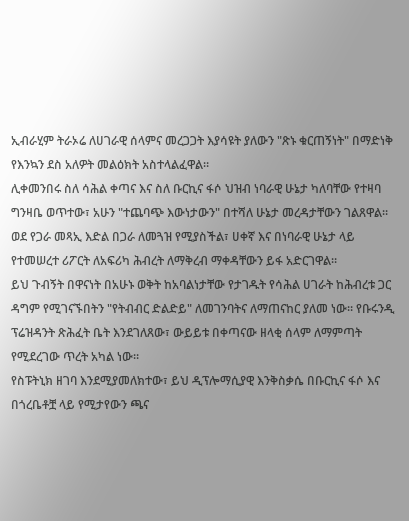ኢብራሂም ትራኦሬ ለሀገራዊ ሰላምና መረጋጋት እያሳዩት ያለውን "ጽኑ ቁርጠኝነት" በማድነቅ የእንኳን ደስ አለዎት መልዕክት አስተላልፈዋል።
ሊቀመንበሩ ስለ ሳሕል ቀጣና እና ስለ ቡርኪና ፋሶ ህዝብ ነባራዊ ሁኔታ ካለባቸው የተዛባ ግንዛቤ ወጥተው፣ አሁን "ተጨባጭ እውነታውን" በተሻለ ሁኔታ መረዳታቸውን ገልጸዋል።
ወደ የጋራ መጻኢ እድል በጋራ ለመጓዝ የሚያስችል፣ ሀቀኛ እና በነባራዊ ሁኔታ ላይ የተመሠረተ ሪፖርት ለአፍሪካ ሕብረት ለማቅረብ ማቀዳቸውን ይፋ አድርገዋል።
ይህ ጉብኝት በዋናነት በአሁኑ ወቅት ከአባልነታቸው የታገዱት የሳሕል ሀገራት ከሕብረቱ ጋር ዳግም የሚገናኙበትን "የትብብር ድልድይ" ለመገንባትና ለማጠናከር ያለመ ነው። የቡሩንዲ ፕሬዝዳንት ጽሕፈት ቤት እንደገለጸው፣ ውይይቱ በቀጣናው ዘላቂ ሰላም ለማምጣት የሚደረገው ጥረት አካል ነው።
የስፑትኒክ ዘገባ እንደሚያመለክተው፣ ይህ ዲፕሎማሲያዊ እንቅስቃሴ በቡርኪና ፋሶ እና በጎረቤቶቿ ላይ የሚታየውን ጫና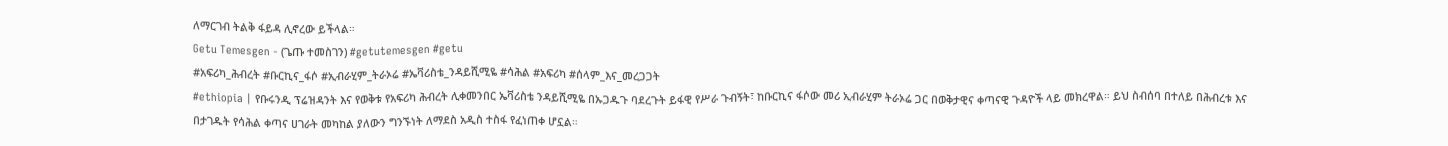ለማርገብ ትልቅ ፋይዳ ሊኖረው ይችላል።
Getu Temesgen - (ጌጡ ተመስገን) #getutemesgen #getu
#አፍሪካ_ሕብረት #ቡርኪና_ፋሶ #ኢብራሂም_ትራኦሬ #ኤቫሪስቴ_ንዳይሺሚዬ #ሳሕል #አፍሪካ #ሰላም_እና_መረጋጋት
#ethiopia | የቡሩንዲ ፕሬዝዳንት እና የወቅቱ የአፍሪካ ሕብረት ሊቀመንበር ኤቫሪስቴ ንዳይሺሚዬ በኡጋዱጉ ባደረጉት ይፋዊ የሥራ ጉብኝት፣ ከቡርኪና ፋሶው መሪ ኢብራሂም ትራኦሬ ጋር በወቅታዊና ቀጣናዊ ጉዳዮች ላይ መክረዋል። ይህ ስብሰባ በተለይ በሕብረቱ እና በታገዱት የሳሕል ቀጣና ሀገራት መካከል ያለውን ግንኙነት ለማደስ አዲስ ተስፋ የፈነጠቀ ሆኗል።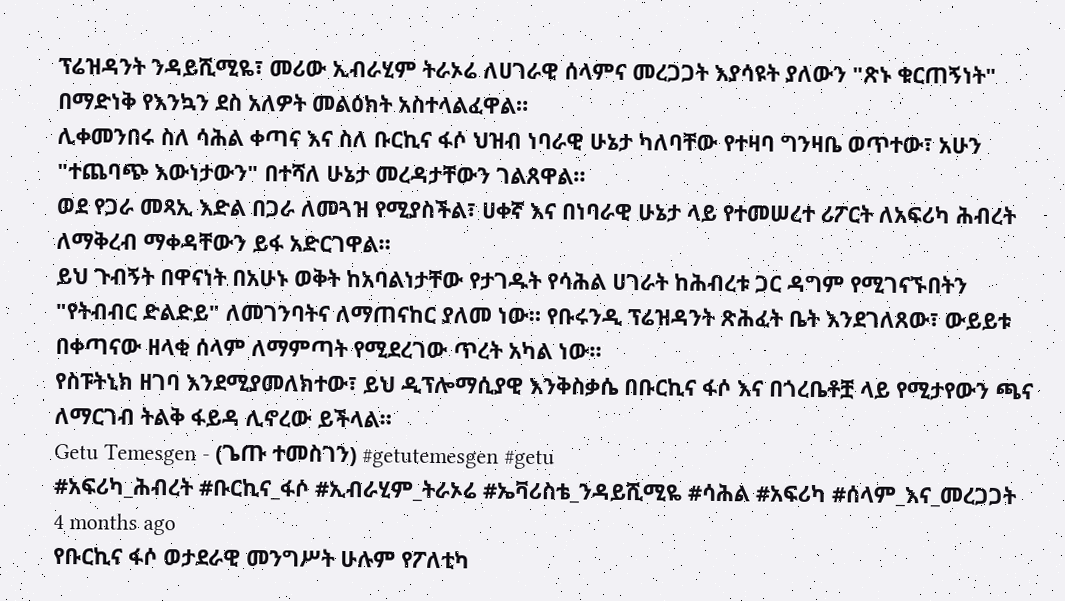ፕሬዝዳንት ንዳይሺሚዬ፣ መሪው ኢብራሂም ትራኦሬ ለሀገራዊ ሰላምና መረጋጋት እያሳዩት ያለውን "ጽኑ ቁርጠኝነት" በማድነቅ የእንኳን ደስ አለዎት መልዕክት አስተላልፈዋል።
ሊቀመንበሩ ስለ ሳሕል ቀጣና እና ስለ ቡርኪና ፋሶ ህዝብ ነባራዊ ሁኔታ ካለባቸው የተዛባ ግንዛቤ ወጥተው፣ አሁን "ተጨባጭ እውነታውን" በተሻለ ሁኔታ መረዳታቸውን ገልጸዋል።
ወደ የጋራ መጻኢ እድል በጋራ ለመጓዝ የሚያስችል፣ ሀቀኛ እና በነባራዊ ሁኔታ ላይ የተመሠረተ ሪፖርት ለአፍሪካ ሕብረት ለማቅረብ ማቀዳቸውን ይፋ አድርገዋል።
ይህ ጉብኝት በዋናነት በአሁኑ ወቅት ከአባልነታቸው የታገዱት የሳሕል ሀገራት ከሕብረቱ ጋር ዳግም የሚገናኙበትን "የትብብር ድልድይ" ለመገንባትና ለማጠናከር ያለመ ነው። የቡሩንዲ ፕሬዝዳንት ጽሕፈት ቤት እንደገለጸው፣ ውይይቱ በቀጣናው ዘላቂ ሰላም ለማምጣት የሚደረገው ጥረት አካል ነው።
የስፑትኒክ ዘገባ እንደሚያመለክተው፣ ይህ ዲፕሎማሲያዊ እንቅስቃሴ በቡርኪና ፋሶ እና በጎረቤቶቿ ላይ የሚታየውን ጫና ለማርገብ ትልቅ ፋይዳ ሊኖረው ይችላል።
Getu Temesgen - (ጌጡ ተመስገን) #getutemesgen #getu
#አፍሪካ_ሕብረት #ቡርኪና_ፋሶ #ኢብራሂም_ትራኦሬ #ኤቫሪስቴ_ንዳይሺሚዬ #ሳሕል #አፍሪካ #ሰላም_እና_መረጋጋት
4 months ago
የቡርኪና ፋሶ ወታደራዊ መንግሥት ሁሉም የፖለቲካ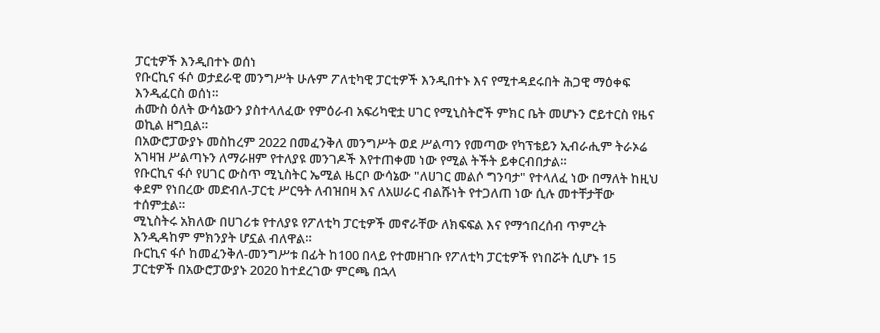ፓርቲዎች እንዲበተኑ ወሰነ
የቡርኪና ፋሶ ወታደራዊ መንግሥት ሁሉም ፖለቲካዊ ፓርቲዎች እንዲበተኑ እና የሚተዳደሩበት ሕጋዊ ማዕቀፍ እንዲፈርስ ወሰነ።
ሐሙስ ዕለት ውሳኔውን ያስተላለፈው የምዕራብ አፍሪካዊቷ ሀገር የሚኒስትሮች ምክር ቤት መሆኑን ሮይተርስ የዜና ወኪል ዘግቧል።
በአውሮፓውያኑ መስከረም 2022 በመፈንቅለ መንግሥት ወደ ሥልጣን የመጣው የካፕቴይን ኢብራሒም ትራኦሬ አገዛዝ ሥልጣኑን ለማራዘም የተለያዩ መንገዶች እየተጠቀመ ነው የሚል ትችት ይቀርብበታል።
የቡርኪና ፋሶ የሀገር ውስጥ ሚኒስትር ኤሚል ዜርቦ ውሳኔው "ለሀገር መልሶ ግንባታ" የተላለፈ ነው በማለት ከዚህ ቀደም የነበረው መድብለ-ፓርቲ ሥርዓት ለብዝበዛ እና ለአሠራር ብልሹነት የተጋለጠ ነው ሲሉ መተቸታቸው ተሰምቷል።
ሚኒስትሩ አክለው በሀገሪቱ የተለያዩ የፖለቲካ ፓርቲዎች መኖራቸው ለክፍፍል እና የማኅበረሰብ ጥምረት እንዲዳከም ምክንያት ሆኗል ብለዋል።
ቡርኪና ፋሶ ከመፈንቅለ-መንግሥቱ በፊት ከ100 በላይ የተመዘገቡ የፖለቲካ ፓርቲዎች የነበሯት ሲሆኑ 15 ፓርቲዎች በአውሮፓውያኑ 2020 ከተደረገው ምርጫ በኋላ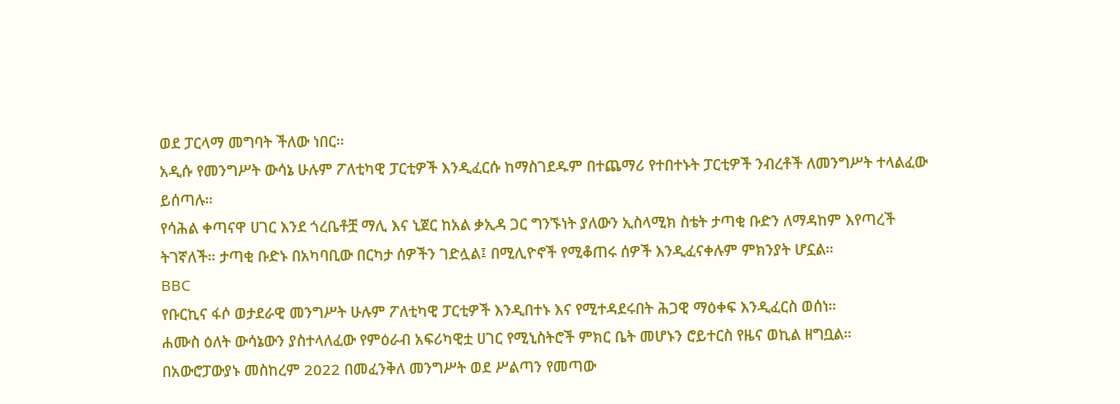ወደ ፓርላማ መግባት ችለው ነበር።
አዲሱ የመንግሥት ውሳኔ ሁሉም ፖለቲካዊ ፓርቲዎች እንዲፈርሱ ከማስገደዱም በተጨማሪ የተበተኑት ፓርቲዎች ንብረቶች ለመንግሥት ተላልፈው ይሰጣሉ።
የሳሕል ቀጣናዋ ሀገር እንደ ጎረቤቶቿ ማሊ እና ኒጀር ከአል ቃኢዳ ጋር ግንኙነት ያለውን ኢስላሚክ ስቴት ታጣቂ ቡድን ለማዳከም እየጣረች ትገኛለች። ታጣቂ ቡድኑ በአካባቢው በርካታ ሰዎችን ገድሏል፤ በሚሊዮኖች የሚቆጠሩ ሰዎች እንዲፈናቀሉም ምክንያት ሆኗል።
BBC
የቡርኪና ፋሶ ወታደራዊ መንግሥት ሁሉም ፖለቲካዊ ፓርቲዎች እንዲበተኑ እና የሚተዳደሩበት ሕጋዊ ማዕቀፍ እንዲፈርስ ወሰነ።
ሐሙስ ዕለት ውሳኔውን ያስተላለፈው የምዕራብ አፍሪካዊቷ ሀገር የሚኒስትሮች ምክር ቤት መሆኑን ሮይተርስ የዜና ወኪል ዘግቧል።
በአውሮፓውያኑ መስከረም 2022 በመፈንቅለ መንግሥት ወደ ሥልጣን የመጣው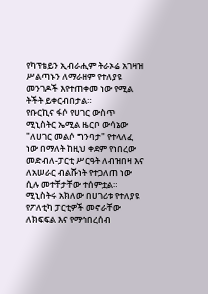የካፕቴይን ኢብራሒም ትራኦሬ አገዛዝ ሥልጣኑን ለማራዘም የተለያዩ መንገዶች እየተጠቀመ ነው የሚል ትችት ይቀርብበታል።
የቡርኪና ፋሶ የሀገር ውስጥ ሚኒስትር ኤሚል ዜርቦ ውሳኔው "ለሀገር መልሶ ግንባታ" የተላለፈ ነው በማለት ከዚህ ቀደም የነበረው መድብለ-ፓርቲ ሥርዓት ለብዝበዛ እና ለአሠራር ብልሹነት የተጋለጠ ነው ሲሉ መተቸታቸው ተሰምቷል።
ሚኒስትሩ አክለው በሀገሪቱ የተለያዩ የፖለቲካ ፓርቲዎች መኖራቸው ለክፍፍል እና የማኅበረሰብ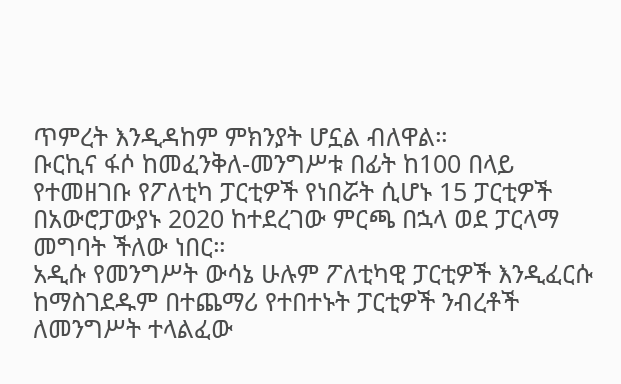ጥምረት እንዲዳከም ምክንያት ሆኗል ብለዋል።
ቡርኪና ፋሶ ከመፈንቅለ-መንግሥቱ በፊት ከ100 በላይ የተመዘገቡ የፖለቲካ ፓርቲዎች የነበሯት ሲሆኑ 15 ፓርቲዎች በአውሮፓውያኑ 2020 ከተደረገው ምርጫ በኋላ ወደ ፓርላማ መግባት ችለው ነበር።
አዲሱ የመንግሥት ውሳኔ ሁሉም ፖለቲካዊ ፓርቲዎች እንዲፈርሱ ከማስገደዱም በተጨማሪ የተበተኑት ፓርቲዎች ንብረቶች ለመንግሥት ተላልፈው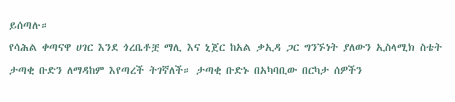ይሰጣሉ።
የሳሕል ቀጣናዋ ሀገር እንደ ጎረቤቶቿ ማሊ እና ኒጀር ከአል ቃኢዳ ጋር ግንኙነት ያለውን ኢስላሚክ ስቴት ታጣቂ ቡድን ለማዳከም እየጣረች ትገኛለች። ታጣቂ ቡድኑ በአካባቢው በርካታ ሰዎችን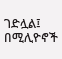ገድሏል፤ በሚሊዮኖች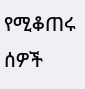የሚቆጠሩ ሰዎች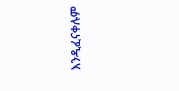እንዲፈናቀሉም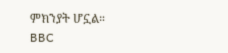ምክንያት ሆኗል።
BBC